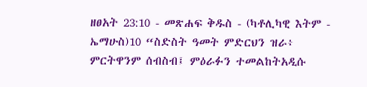ዘፀአት 23:10 - መጽሐፍ ቅዱስ - (ካቶሊካዊ እትም - ኤማሁስ)10 “ስድስት ዓመት ምድርህን ዝራ፥ ምርትዋንም ሰብስብ፤ ምዕራፉን ተመልከትአዲሱ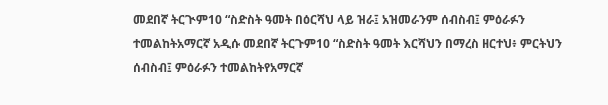መደበኛ ትርጒም10 “ስድስት ዓመት በዕርሻህ ላይ ዝራ፤ አዝመራንም ሰብስብ፤ ምዕራፉን ተመልከትአማርኛ አዲሱ መደበኛ ትርጉም10 “ስድስት ዓመት እርሻህን በማረስ ዘርተህ፥ ምርትህን ሰብስብ፤ ምዕራፉን ተመልከትየአማርኛ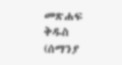መጽሐፍ ቅዱስ (ሰማንያ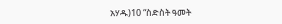አሃዱ)10 “ስድስት ዓመት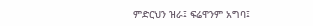ምድርህን ዝራ፤ ፍሬዋንም አግባ፤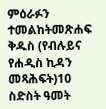ምዕራፉን ተመልከትመጽሐፍ ቅዱስ (የብሉይና የሐዲስ ኪዳን መጻሕፍት)10 ስድስት ዓመት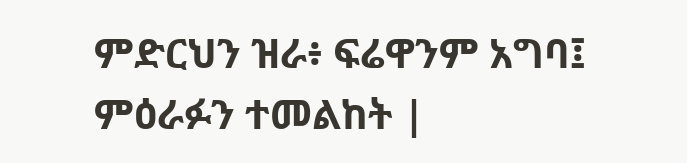ምድርህን ዝራ፥ ፍሬዋንም አግባ፤ ምዕራፉን ተመልከት |